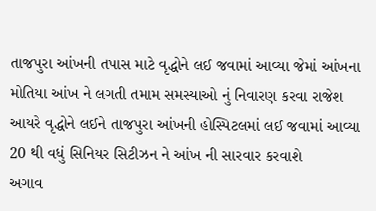તાજપુરા આંખની તપાસ માટે વૃદ્ધોને લઈ જવામાં આવ્યા જેમાં આંખના મોતિયા આંખ ને લગતી તમામ સમસ્યાઓ નું નિવારણ કરવા રાજેશ આયરે વૃદ્ધોને લઈને તાજપુરા આંખની હોસ્પિટલમાં લઈ જવામાં આવ્યા
20 થી વધું સિનિયર સિટીઝન ને આંખ ની સારવાર કરવાશે
અગાવ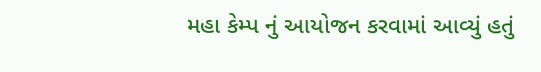મહા કેમ્પ નું આયોજન કરવામાં આવ્યું હતું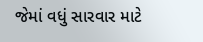જેમાં વધું સારવાર માટે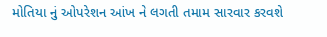મોતિયા નું ઓપરેશન આંખ ને લગતી તમામ સારવાર કરવશે